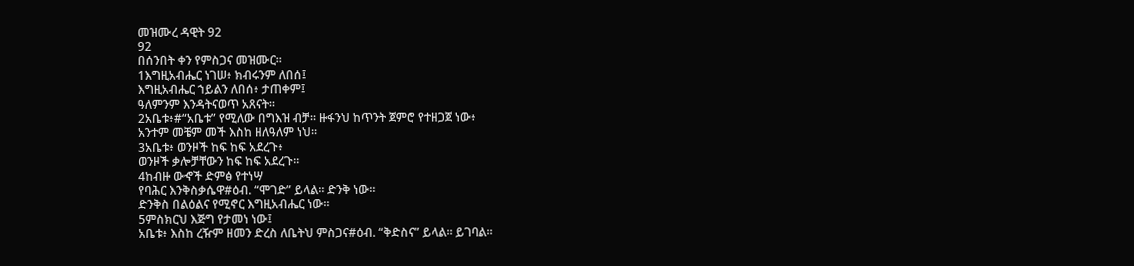መዝሙረ ዳዊት 92
92
በሰንበት ቀን የምስጋና መዝሙር።
1እግዚአብሔር ነገሠ፥ ክብሩንም ለበሰ፤
እግዚአብሔር ኀይልን ለበሰ፥ ታጠቀም፤
ዓለምንም እንዳትናወጥ አጸናት።
2አቤቱ፥#“አቤቱ” የሚለው በግእዝ ብቻ። ዙፋንህ ከጥንት ጀምሮ የተዘጋጀ ነው፥
አንተም መቼም መች እስከ ዘለዓለም ነህ።
3አቤቱ፥ ወንዞች ከፍ ከፍ አደረጉ፥
ወንዞች ቃሎቻቸውን ከፍ ከፍ አደረጉ።
4ከብዙ ውኆች ድምፅ የተነሣ
የባሕር እንቅስቃሴዋ#ዕብ. “ሞገድ” ይላል። ድንቅ ነው።
ድንቅስ በልዕልና የሚኖር እግዚአብሔር ነው።
5ምስክርህ እጅግ የታመነ ነው፤
አቤቱ፥ እስከ ረዥም ዘመን ድረስ ለቤትህ ምስጋና#ዕብ. “ቅድስና” ይላል። ይገባል።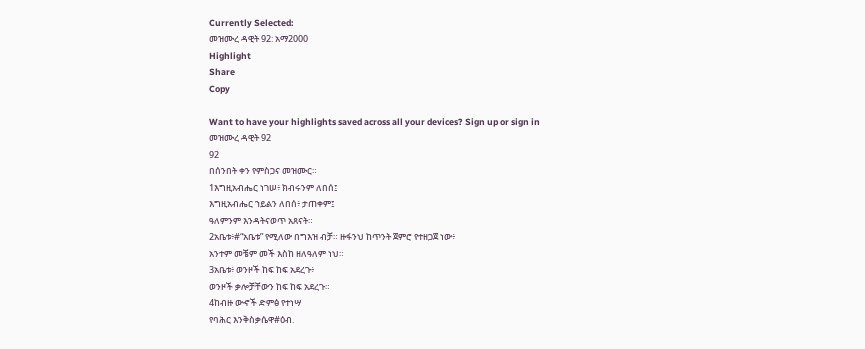Currently Selected:
መዝሙረ ዳዊት 92: አማ2000
Highlight
Share
Copy

Want to have your highlights saved across all your devices? Sign up or sign in
መዝሙረ ዳዊት 92
92
በሰንበት ቀን የምስጋና መዝሙር።
1እግዚአብሔር ነገሠ፥ ክብሩንም ለበሰ፤
እግዚአብሔር ኀይልን ለበሰ፥ ታጠቀም፤
ዓለምንም እንዳትናወጥ አጸናት።
2አቤቱ፥#“አቤቱ” የሚለው በግእዝ ብቻ። ዙፋንህ ከጥንት ጀምሮ የተዘጋጀ ነው፥
አንተም መቼም መች እስከ ዘለዓለም ነህ።
3አቤቱ፥ ወንዞች ከፍ ከፍ አደረጉ፥
ወንዞች ቃሎቻቸውን ከፍ ከፍ አደረጉ።
4ከብዙ ውኆች ድምፅ የተነሣ
የባሕር እንቅስቃሴዋ#ዕብ.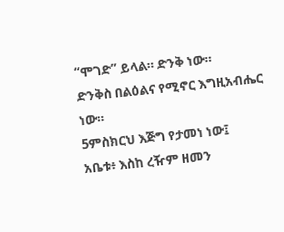“ሞገድ” ይላል። ድንቅ ነው።
ድንቅስ በልዕልና የሚኖር እግዚአብሔር ነው።
5ምስክርህ እጅግ የታመነ ነው፤
አቤቱ፥ እስከ ረዥም ዘመን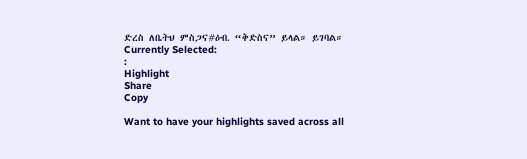ድረስ ለቤትህ ምስጋና#ዕብ. “ቅድስና” ይላል። ይገባል።
Currently Selected:
:
Highlight
Share
Copy

Want to have your highlights saved across all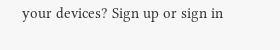your devices? Sign up or sign in